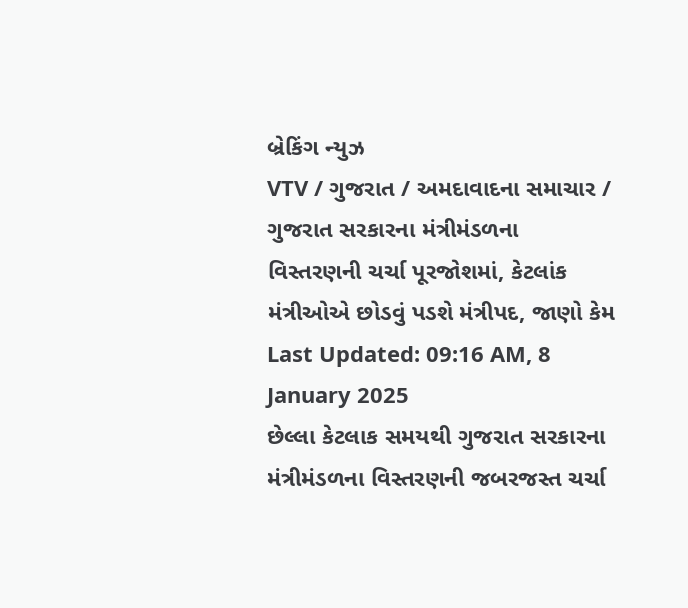બ્રેકિંગ ન્યુઝ
VTV / ગુજરાત / અમદાવાદના સમાચાર / ગુજરાત સરકારના મંત્રીમંડળના વિસ્તરણની ચર્ચા પૂરજોશમાં, કેટલાંક મંત્રીઓએ છોડવું પડશે મંત્રીપદ, જાણો કેમ
Last Updated: 09:16 AM, 8 January 2025
છેલ્લા કેટલાક સમયથી ગુજરાત સરકારના મંત્રીમંડળના વિસ્તરણની જબરજસ્ત ચર્ચા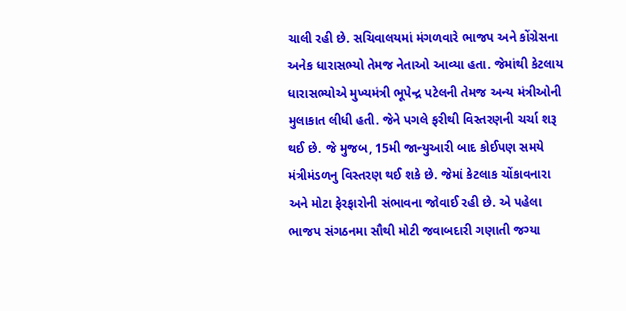ચાલી રહી છે. સચિવાલયમાં મંગળવારે ભાજપ અને કોંગ્રેસના અનેક ધારાસભ્યો તેમજ નેતાઓ આવ્યા હતા. જેમાંથી કેટલાય ધારાસભ્યોએ મુખ્યમંત્રી ભૂપેન્દ્ર પટેલની તેમજ અન્ય મંત્રીઓની મુલાકાત લીધી હતી. જેને પગલે ફરીથી વિસ્તરણની ચર્ચા શરૂ થઈ છે. જે મુજબ, 15મી જાન્યુઆરી બાદ કોઈપણ સમયે મંત્રીમંડળનુ વિસ્તરણ થઈ શકે છે. જેમાં કેટલાક ચોંકાવનારા અને મોટા ફેરફારોની સંભાવના જોવાઈ રહી છે. એ પહેલા ભાજપ સંગઠનમા સૌથી મોટી જવાબદારી ગણાતી જગ્યા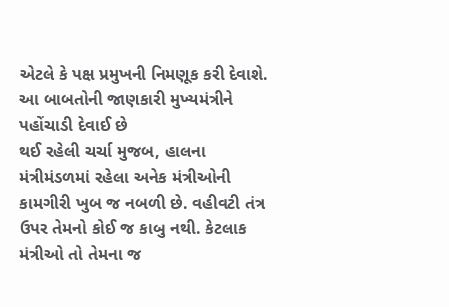એટલે કે પક્ષ પ્રમુખની નિમણૂક કરી દેવાશે.
આ બાબતોની જાણકારી મુખ્યમંત્રીને પહોંચાડી દેવાઈ છે
થઈ રહેલી ચર્ચા મુજબ, હાલના મંત્રીમંડળમાં રહેલા અનેક મંત્રીઓની કામગીરી ખુબ જ નબળી છે. વહીવટી તંત્ર ઉપર તેમનો કોઈ જ કાબુ નથી. કેટલાક મંત્રીઓ તો તેમના જ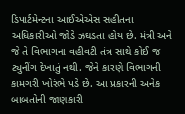ડિપાર્ટમેન્ટના આઈએએસ સહીતના અધિકારીઓ જોડે ઝઘડતા હોય છે. મંત્રી અને જે તે વિભાગના વહીવટી તંત્ર સાથે કોઈ જ ટ્યુનીંગ દેખાતું નથી. જેને કારણે વિભાગની કામગરી ખોરંભે પડે છે. આ પ્રકારની અનેક બાબતોની જાણકારી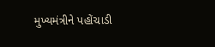મુખ્યમંત્રીને પહોંચાડી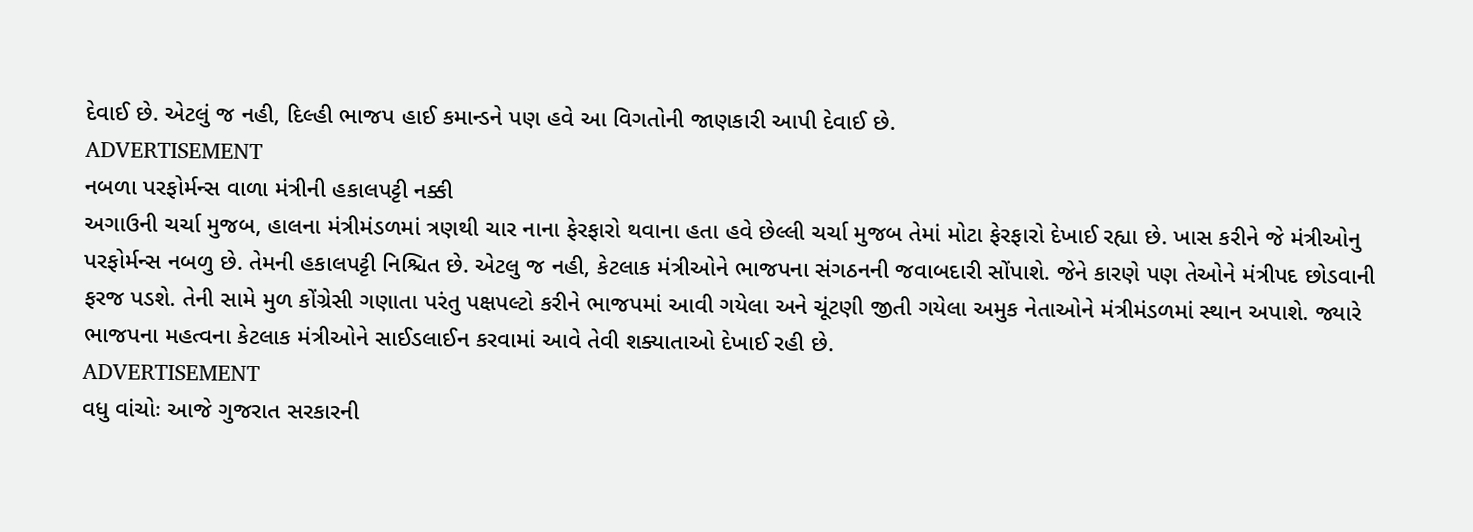દેવાઈ છે. એટલું જ નહી, દિલ્હી ભાજપ હાઈ કમાન્ડને પણ હવે આ વિગતોની જાણકારી આપી દેવાઈ છે.
ADVERTISEMENT
નબળા પરફોર્મન્સ વાળા મંત્રીની હકાલપટ્ટી નક્કી
અગાઉની ચર્ચા મુજબ, હાલના મંત્રીમંડળમાં ત્રણથી ચાર નાના ફેરફારો થવાના હતા હવે છેલ્લી ચર્ચા મુજબ તેમાં મોટા ફેરફારો દેખાઈ રહ્યા છે. ખાસ કરીને જે મંત્રીઓનુ પરફોર્મન્સ નબળુ છે. તેમની હકાલપટ્ટી નિશ્ચિત છે. એટલુ જ નહી, કેટલાક મંત્રીઓને ભાજપના સંગઠનની જવાબદારી સોંપાશે. જેને કારણે પણ તેઓને મંત્રીપદ છોડવાની ફરજ પડશે. તેની સામે મુળ કોંગ્રેસી ગણાતા પરંતુ પક્ષપલ્ટો કરીને ભાજપમાં આવી ગયેલા અને ચૂંટણી જીતી ગયેલા અમુક નેતાઓને મંત્રીમંડળમાં સ્થાન અપાશે. જ્યારે ભાજપના મહત્વના કેટલાક મંત્રીઓને સાઈડલાઈન કરવામાં આવે તેવી શક્યાતાઓ દેખાઈ રહી છે.
ADVERTISEMENT
વધુ વાંચોઃ આજે ગુજરાત સરકારની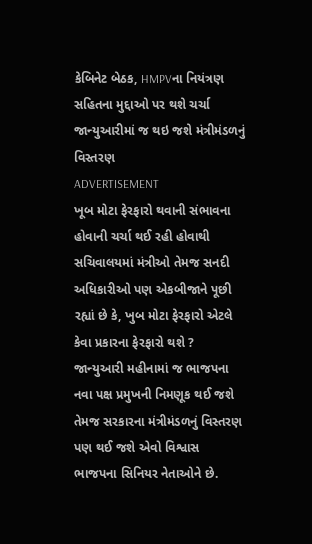કેબિનેટ બેઠક, HMPVના નિયંત્રણ સહિતના મુદ્દાઓ પર થશે ચર્ચા
જાન્યુઆરીમાં જ થઇ જશે મંત્રીમંડળનું વિસ્તરણ
ADVERTISEMENT
ખૂબ મોટા ફેરફારો થવાની સંભાવના હોવાની ચર્ચા થઈ રહી હોવાથી સચિવાલયમાં મંત્રીઓ તેમજ સનદી અધિકારીઓ પણ એકબીજાને પૂછી રહ્યાં છે કે, ખુબ મોટા ફેરફારો એટલે કેવા પ્રકારના ફેરફારો થશે ? જાન્યુઆરી મહીનામાં જ ભાજપના નવા પક્ષ પ્રમુખની નિમણૂક થઈ જશે તેમજ સરકારના મંત્રીમંડળનું વિસ્તરણ પણ થઈ જશે એવો વિશ્વાસ ભાજપના સિનિયર નેતાઓને છે.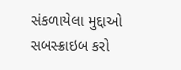સંકળાયેલા મુદ્દાઓ
સબસ્ક્રાઇબ કરો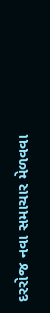દરરોજ નવા સમાચાર મેળવવા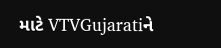માટે VTVGujaratiને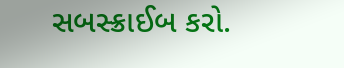સબસ્ક્રાઈબ કરો.